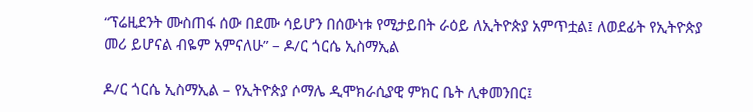“ፕሬዚደንት ሙስጠፋ ሰው በደሙ ሳይሆን በሰውነቱ የሚታይበት ራዕይ ለኢትዮጵያ አምጥቷል፤ ለወደፊት የኢትዮጵያ መሪ ይሆናል ብዬም አምናለሁ” – ዶ/ር ጎርሴ ኢስማኢል

ዶ/ር ጎርሴ ኢስማኢል – የኢትዮጵያ ሶማሌ ዲሞክራሲያዊ ምክር ቤት ሊቀመንበር፤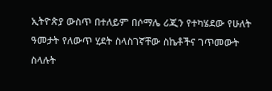ኢትዮጵያ ውስጥ በተለይም በሶማሌ ሪጂን የተካሄደው የሁለት ዓመታት የለውጥ ሂደት ስላስገኛቸው ስኬቶችና ገጥመውት ስላሉት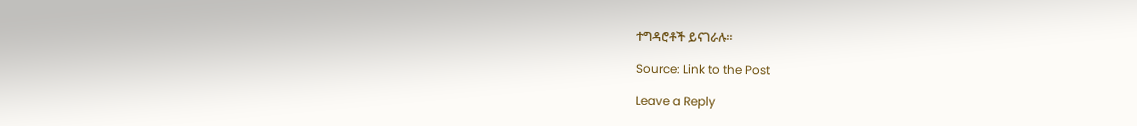ተግዳሮቶች ይናገራሉ።

Source: Link to the Post

Leave a Reply